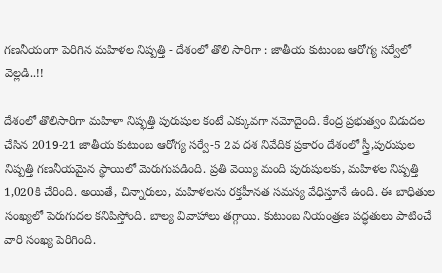గణనీయంగా పెరిగిన మహిళల నిష్పత్తి - దేశంలో తొలి సారిగా : జాతీయ కుటుంబ ఆరోగ్య సర్వేలో వెల్లడి..!!

దేశంలో తొలిసారిగా మహిళా నిష్ఫత్తి పురుషుల కంటే ఎక్కువగా నమోదైంది. కేంద్ర ప్రభుత్వం విడుదల చేసిన 2019-21 జాతీయ కుటుంబ ఆరోగ్య సర్వే-5 2వ దశ నివేదిక ప్రకారం దేశంలో స్త్రీ,పురుషుల నిష్పత్తి గణనీయమైన స్థాయిలో మెరుగుపడింది. ప్రతి వెయ్యి మంది పురుషులకు, మహిళల నిష్పత్తి 1,020కి చేరింది. అయితే, చిన్నారులు, మహిళలను రక్తహీనత సమస్య వేధిస్తూనే ఉంది. ఈ బాధితుల సంఖ్యలో పెరుగుదల కనిపిస్తోంది. బాల్య వివాహాలు తగ్గాయి. కుటుంబ నియంత్రణ పద్ధతులు పాటించే వారి సంఖ్య పెరిగింది.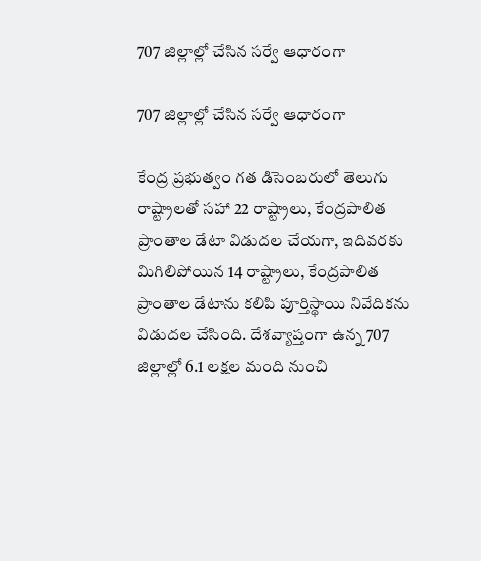707 జిల్లాల్లో చేసిన సర్వే ఆధారంగా

707 జిల్లాల్లో చేసిన సర్వే ఆధారంగా

కేంద్ర ప్రభుత్వం గత డిసెంబరులో తెలుగు రాష్ట్రాలతో సహా 22 రాష్ట్రాలు, కేంద్రపాలిత ప్రాంతాల డేటా విడుదల చేయగా, ఇదివరకు మిగిలిపోయిన 14 రాష్ట్రాలు, కేంద్రపాలిత ప్రాంతాల డేటాను కలిపి పూర్తిస్థాయి నివేదికను విడుదల చేసింది. దేశవ్యాప్తంగా ఉన్న 707 జిల్లాల్లో 6.1 లక్షల మంది నుంచి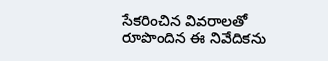సేకరించిన వివరాలతో రూపొందిన ఈ నివేదికను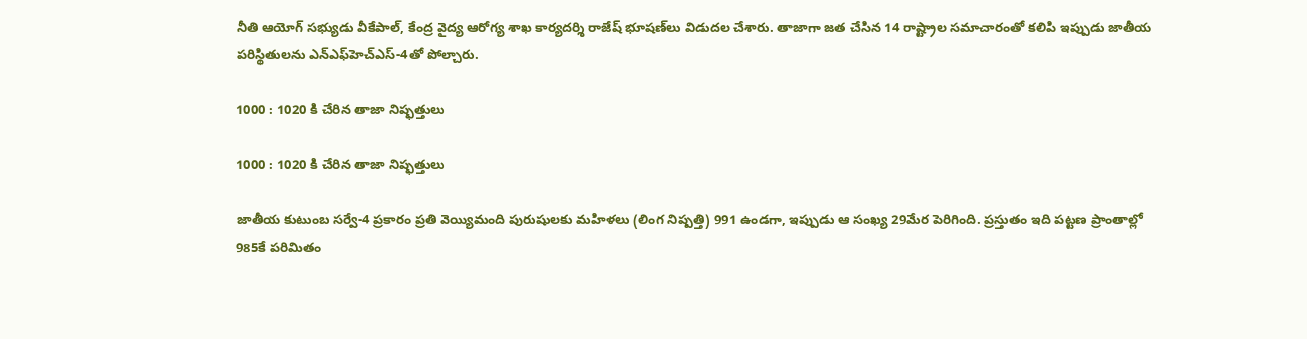నీతి ఆయోగ్‌ సభ్యుడు వీకేపాల్‌, కేంద్ర వైద్య ఆరోగ్య శాఖ కార్యదర్శి రాజేష్‌ భూషణ్‌లు విడుదల చేశారు. తాజాగా జత చేసిన 14 రాష్ట్రాల సమాచారంతో కలిపి ఇప్పుడు జాతీయ పరిస్థితులను ఎన్‌ఎఫ్‌హెచ్‌ఎస్‌-4తో పోల్చారు.

1000 : 1020 కి చేరిన తాజా నిష్ఫత్తులు

1000 : 1020 కి చేరిన తాజా నిష్ఫత్తులు

జాతీయ కుటుంబ సర్వే-4 ప్రకారం ప్రతి వెయ్యిమంది పురుషులకు మహిళలు (లింగ నిష్పత్తి) 991 ఉండగా, ఇప్పుడు ఆ సంఖ్య 29మేర పెరిగింది. ప్రస్తుతం ఇది పట్టణ ప్రాంతాల్లో 985కే పరిమితం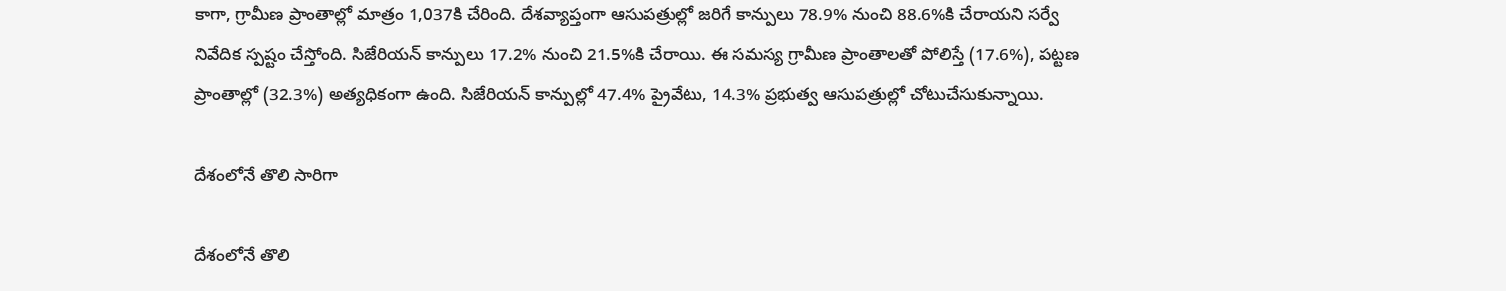కాగా, గ్రామీణ ప్రాంతాల్లో మాత్రం 1,037కి చేరింది. దేశవ్యాప్తంగా ఆసుపత్రుల్లో జరిగే కాన్పులు 78.9% నుంచి 88.6%కి చేరాయని సర్వే నివేదిక స్పష్టం చేస్తోంది. సిజేరియన్‌ కాన్పులు 17.2% నుంచి 21.5%కి చేరాయి. ఈ సమస్య గ్రామీణ ప్రాంతాలతో పోలిస్తే (17.6%), పట్టణ ప్రాంతాల్లో (32.3%) అత్యధికంగా ఉంది. సిజేరియన్‌ కాన్పుల్లో 47.4% ప్రైవేటు, 14.3% ప్రభుత్వ ఆసుపత్రుల్లో చోటుచేసుకున్నాయి.

దేశంలోనే తొలి సారిగా

దేశంలోనే తొలి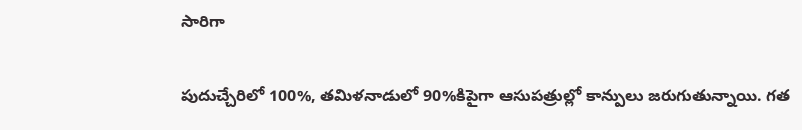సారిగా

పుదుచ్చేరిలో 100%, తమిళనాడులో 90%కిపైగా ఆసుపత్రుల్లో కాన్పులు జరుగుతున్నాయి. గత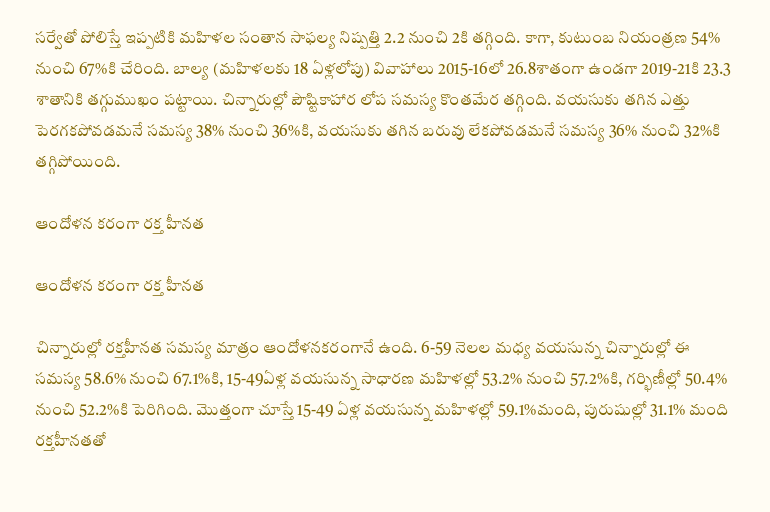సర్వేతో పోలిస్తే ఇప్పటికి మహిళల సంతాన సాఫల్య నిష్పత్తి 2.2 నుంచి 2కి తగ్గింది. కాగా, కుటుంబ నియంత్రణ 54% నుంచి 67%కి చేరింది. బాల్య (మహిళలకు 18 ఏళ్లలోపు) వివాహాలు 2015-16లో 26.8శాతంగా ఉండగా 2019-21కి 23.3 శాతానికి తగ్గుముఖం పట్టాయి. చిన్నారుల్లో పౌష్టికాహార లోప సమస్య కొంతమేర తగ్గింది. వయసుకు తగిన ఎత్తు పెరగకపోవడమనే సమస్య 38% నుంచి 36%కి, వయసుకు తగిన బరువు లేకపోవడమనే సమస్య 36% నుంచి 32%కి తగ్గిపోయింది.

ఆందోళన కరంగా రక్త హీనత

ఆందోళన కరంగా రక్త హీనత

చిన్నారుల్లో రక్తహీనత సమస్య మాత్రం ఆందోళనకరంగానే ఉంది. 6-59 నెలల మధ్య వయసున్న చిన్నారుల్లో ఈ సమస్య 58.6% నుంచి 67.1%కి, 15-49ఏళ్ల వయసున్న సాధారణ మహిళల్లో 53.2% నుంచి 57.2%కి, గర్భిణీల్లో 50.4% నుంచి 52.2%కి పెరిగింది. మొత్తంగా చూస్తే 15-49 ఏళ్ల వయసున్న మహిళల్లో 59.1%మంది, పురుషుల్లో 31.1% మంది రక్తహీనతతో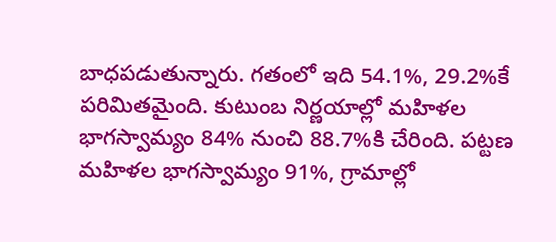బాధపడుతున్నారు. గతంలో ఇది 54.1%, 29.2%కే పరిమితమైంది. కుటుంబ నిర్ణయాల్లో మహిళల భాగస్వామ్యం 84% నుంచి 88.7%కి చేరింది. పట్టణ మహిళల భాగస్వామ్యం 91%, గ్రామాల్లో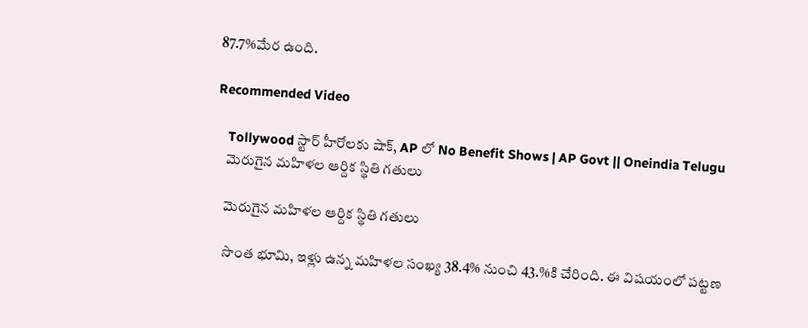87.7%మేర ఉంది.

Recommended Video

    Tollywood స్టార్ హీరోలకు షాక్, AP లో No Benefit Shows | AP Govt || Oneindia Telugu
    మెరుగైన మహిళల ఆర్దిక స్థితి గతులు

    మెరుగైన మహిళల ఆర్దిక స్థితి గతులు

    సొంత భూమి, ఇళ్లు ఉన్న మహిళల సంఖ్య 38.4% నుంచి 43.%కి చేరింది. ఈ విషయంలో పట్టణ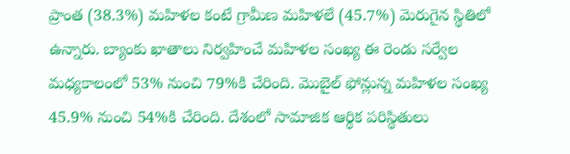ప్రాంత (38.3%) మహిళల కంటే గ్రామీణ మహిళలే (45.7%) మెరుగైన స్థితిలో ఉన్నారు. బ్యాంకు ఖాతాలు నిర్వహించే మహిళల సంఖ్య ఈ రెండు సర్వేల మధ్యకాలంలో 53% నుంచి 79%కి చేరింది. మొబైల్‌ ఫోన్లున్న మహిళల సంఖ్య 45.9% నుంచి 54%కి చేరింది. దేశంలో సామాజిక ఆర్థిక పరిస్థితులు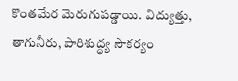కొంతమేర మెరుగుపడ్డాయి. విద్యుత్తు, తాగునీరు, పారిశుద్ధ్య సౌకర్యం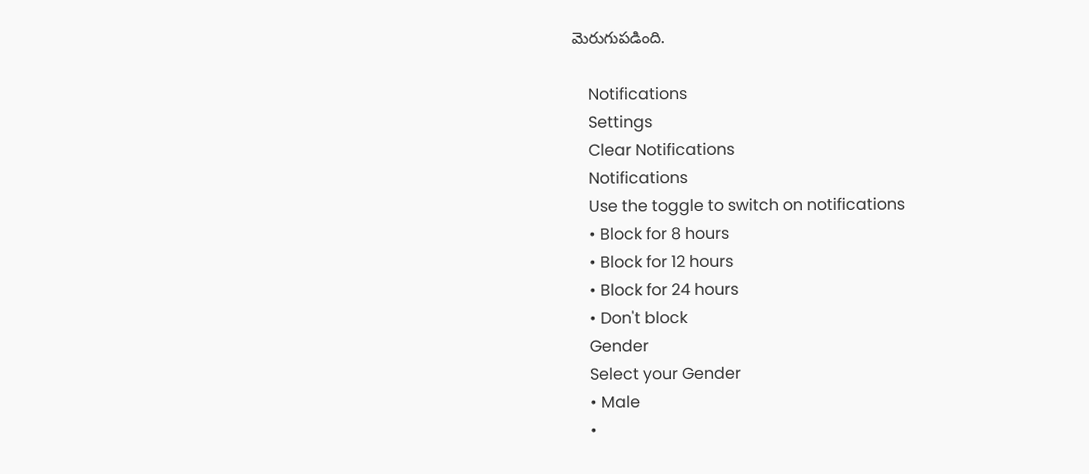మెరుగుపడింది.

    Notifications
    Settings
    Clear Notifications
    Notifications
    Use the toggle to switch on notifications
    • Block for 8 hours
    • Block for 12 hours
    • Block for 24 hours
    • Don't block
    Gender
    Select your Gender
    • Male
    •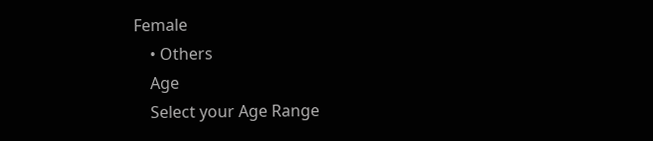Female
    • Others
    Age
    Select your Age Range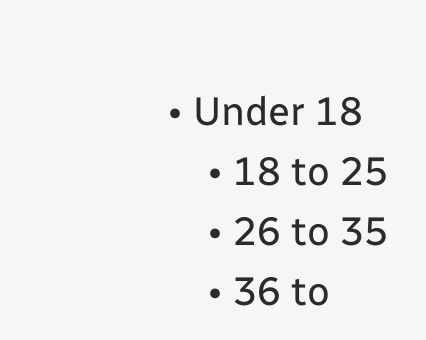• Under 18
    • 18 to 25
    • 26 to 35
    • 36 to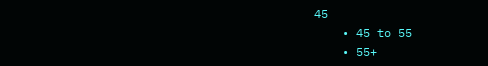45
    • 45 to 55
    • 55+